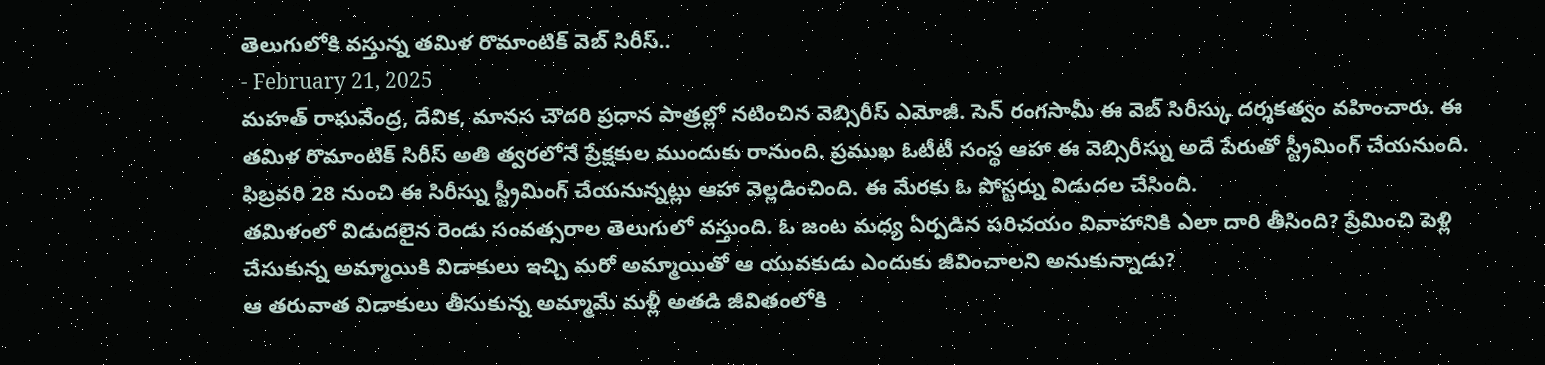తెలుగులోకి వస్తున్న తమిళ రొమాంటిక్ వెబ్ సిరీస్..
- February 21, 2025
మహత్ రాఘవేంద్ర, దేవిక, మానస చౌదరి ప్రధాన పాత్రల్లో నటించిన వెబ్సిరీస్ ఎమోజీ. సెన్ రంగసామీ ఈ వెబ్ సిరీస్కు దర్శకత్వం వహించారు. ఈ తమిళ రొమాంటిక్ సిరీస్ అతి త్వరలోనే ప్రేక్షకుల ముందుకు రానుంది. ప్రముఖ ఓటీటీ సంస్థ ఆహా ఈ వెబ్సిరీస్ను అదే పేరుతో స్ట్రీమింగ్ చేయనుంది. ఫిబ్రవరి 28 నుంచి ఈ సిరీస్ను స్ట్రీమింగ్ చేయనున్నట్లు ఆహా వెల్లడించింది. ఈ మేరకు ఓ పోస్టర్ను విడుదల చేసింది.
తమిళంలో విడుదలైన రెండు సంవత్సరాల తెలుగులో వస్తుంది. ఓ జంట మధ్య ఏర్పడిన పరిచయం వివాహానికి ఎలా దారి తీసింది? ప్రేమించి పెళ్లి చేసుకున్న అమ్మాయికి విడాకులు ఇచ్చి మరో అమ్మాయితో ఆ యువకుడు ఎందుకు జీవించాలని అనుకున్నాడు?
ఆ తరువాత విడాకులు తీసుకున్న అమ్మామే మళ్లీ అతడి జీవితంలోకి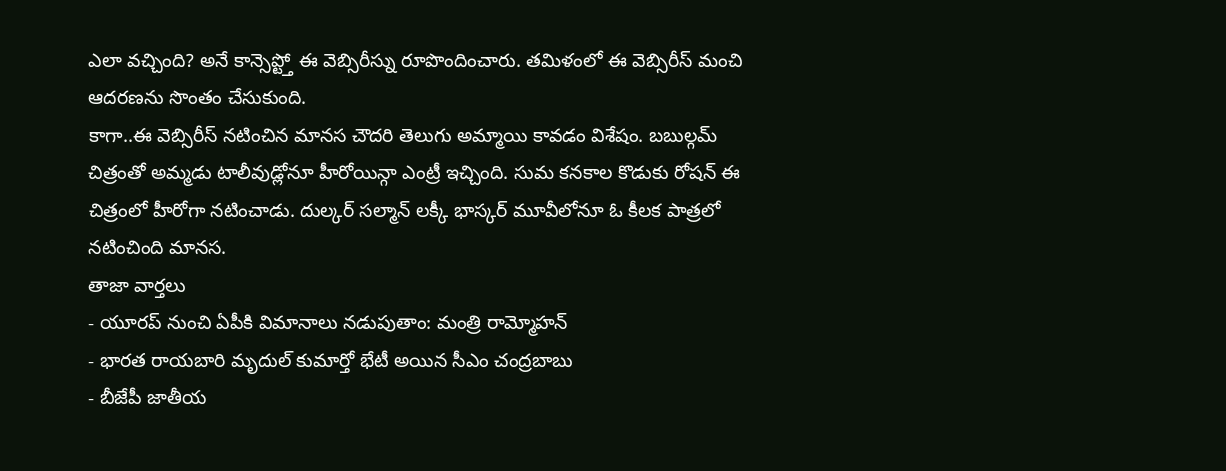ఎలా వచ్చింది? అనే కాన్సెప్ట్తో ఈ వెబ్సిరీస్ను రూపొందించారు. తమిళంలో ఈ వెబ్సిరీస్ మంచి ఆదరణను సొంతం చేసుకుంది.
కాగా..ఈ వెబ్సిరీస్ నటించిన మానస చౌదరి తెలుగు అమ్మాయి కావడం విశేషం. బబుల్గమ్ చిత్రంతో అమ్మడు టాలీవుడ్లోనూ హీరోయిన్గా ఎంట్రీ ఇచ్చింది. సుమ కనకాల కొడుకు రోషన్ ఈ చిత్రంలో హీరోగా నటించాడు. దుల్కర్ సల్మాన్ లక్కీ భాస్కర్ మూవీలోనూ ఓ కీలక పాత్రలో నటించింది మానస.
తాజా వార్తలు
- యూరప్ నుంచి ఏపీకి విమానాలు నడుపుతాం: మంత్రి రామ్మోహన్
- భారత రాయబారి మృదుల్ కుమార్తో భేటీ అయిన సీఎం చంద్రబాబు
- బీజేపీ జాతీయ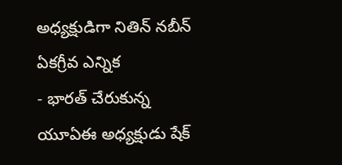అధ్యక్షుడిగా నితిన్ నబీన్ ఏకగ్రీవ ఎన్నిక
- భారత్ చేరుకున్న యూఏఈ అధ్యక్షుడు షేక్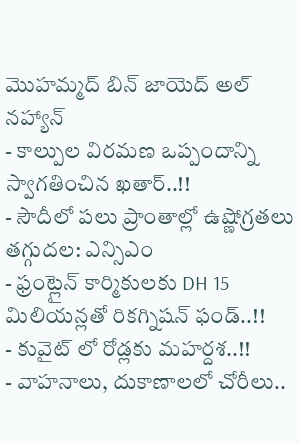మొహమ్మద్ బిన్ జాయెద్ అల్ నహ్యాన్
- కాల్పుల విరమణ ఒప్పందాన్ని స్వాగతించిన ఖతార్..!!
- సౌదీలో పలు ప్రాంతాల్లో ఉష్ణోగ్రతలు తగ్గుదల: ఎన్సిఎం
- ఫ్రంట్లైన్ కార్మికులకు DH 15 మిలియన్లతో రికగ్నిషన్ ఫండ్..!!
- కువైట్ లో రోడ్లకు మహర్దశ..!!
- వాహనాలు, దుకాణాలలో చోరీలు..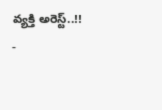వ్యక్తి అరెస్ట్..!!
-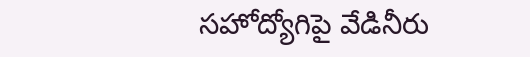సహోద్యోగిపై వేడినీరు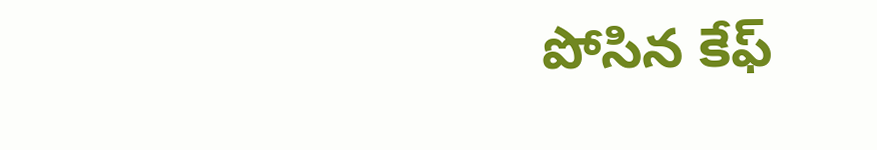పోసిన కేఫ్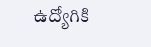ఉద్యోగికి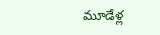మూడేళ్ల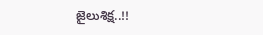జైలుశిక్ష..!!